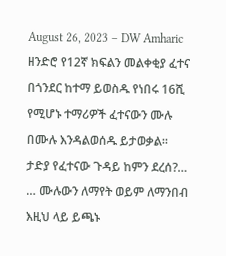August 26, 2023 – DW Amharic
ዘንድሮ የ12ኛ ክፍልን መልቀቂያ ፈተና በጎንደር ከተማ ይወስዱ የነበሩ 16ሺ የሚሆኑ ተማሪዎች ፈተናውን ሙሉ በሙሉ እንዳልወሰዱ ይታወቃል። ታድያ የፈተናው ጉዳይ ከምን ደረሰ?…
… ሙሉውን ለማየት ወይም ለማንበብ እዚህ ላይ ይጫኑ